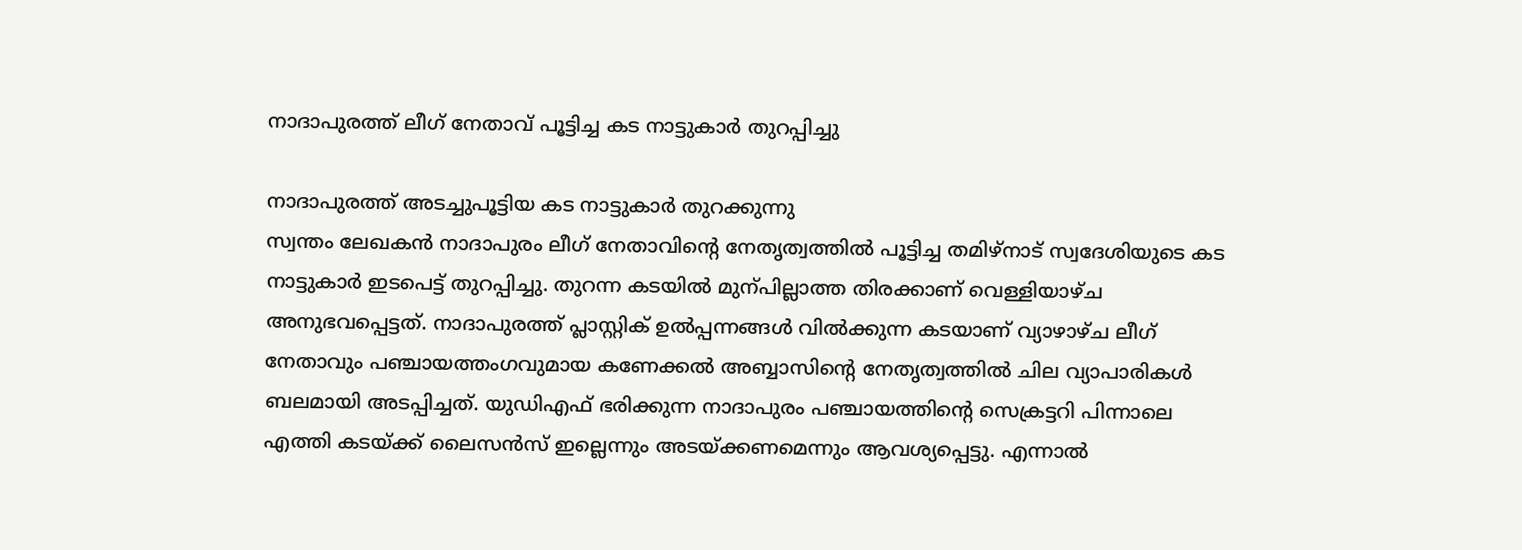നാദാപുരത്ത് ലീഗ് നേതാവ് പൂട്ടിച്ച കട നാട്ടുകാർ തുറപ്പിച്ചു

നാദാപുരത്ത് അടച്ചുപൂട്ടിയ കട നാട്ടുകാർ തുറക്കുന്നു
സ്വന്തം ലേഖകൻ നാദാപുരം ലീഗ് നേതാവിന്റെ നേതൃത്വത്തിൽ പൂട്ടിച്ച തമിഴ്നാട് സ്വദേശിയുടെ കട നാട്ടുകാർ ഇടപെട്ട് തുറപ്പിച്ചു. തുറന്ന കടയിൽ മുന്പില്ലാത്ത തിരക്കാണ് വെള്ളിയാഴ്ച അനുഭവപ്പെട്ടത്. നാദാപുരത്ത് പ്ലാസ്റ്റിക് ഉൽപ്പന്നങ്ങൾ വിൽക്കുന്ന കടയാണ് വ്യാഴാഴ്ച ലീഗ് നേതാവും പഞ്ചായത്തംഗവുമായ കണേക്കൽ അബ്ബാസിന്റെ നേതൃത്വത്തിൽ ചില വ്യാപാരികൾ ബലമായി അടപ്പിച്ചത്. യുഡിഎഫ് ഭരിക്കുന്ന നാദാപുരം പഞ്ചായത്തിന്റെ സെക്രട്ടറി പിന്നാലെ എത്തി കടയ്ക്ക് ലൈസൻസ് ഇല്ലെന്നും അടയ്ക്കണമെന്നും ആവശ്യപ്പെട്ടു. എന്നാൽ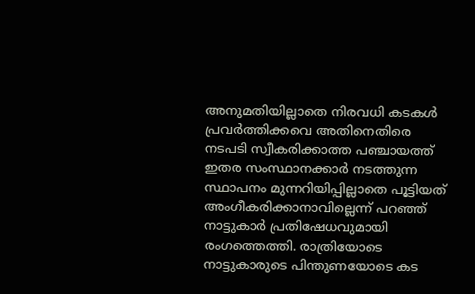അനുമതിയില്ലാതെ നിരവധി കടകൾ പ്രവർത്തിക്കവെ അതിനെതിരെ നടപടി സ്വീകരിക്കാത്ത പഞ്ചായത്ത് ഇതര സംസ്ഥാനക്കാർ നടത്തുന്ന സ്ഥാപനം മുന്നറിയിപ്പില്ലാതെ പൂട്ടിയത് അംഗീകരിക്കാനാവില്ലെന്ന് പറഞ്ഞ് നാട്ടുകാർ പ്രതിഷേധവുമായി രംഗത്തെത്തി. രാത്രിയോടെ നാട്ടുകാരുടെ പിന്തുണയോടെ കട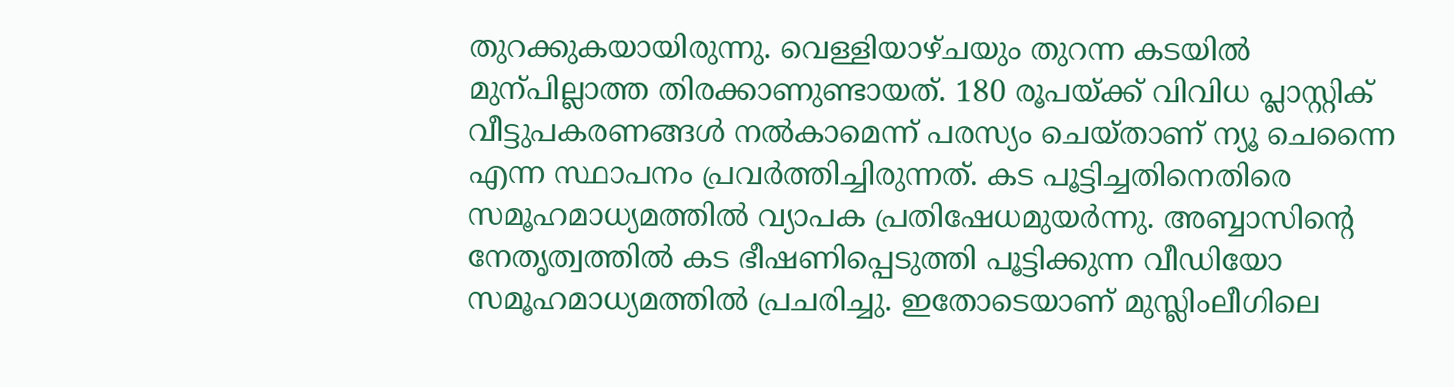തുറക്കുകയായിരുന്നു. വെള്ളിയാഴ്ചയും തുറന്ന കടയിൽ മുന്പില്ലാത്ത തിരക്കാണുണ്ടായത്. 180 രൂപയ്ക്ക് വിവിധ പ്ലാസ്റ്റിക് വീട്ടുപകരണങ്ങൾ നൽകാമെന്ന് പരസ്യം ചെയ്താണ് ന്യൂ ചെന്നൈ എന്ന സ്ഥാപനം പ്രവർത്തിച്ചിരുന്നത്. കട പൂട്ടിച്ചതിനെതിരെ സമൂഹമാധ്യമത്തിൽ വ്യാപക പ്രതിഷേധമുയർന്നു. അബ്ബാസിന്റെ നേതൃത്വത്തിൽ കട ഭീഷണിപ്പെടുത്തി പൂട്ടിക്കുന്ന വീഡിയോ സമൂഹമാധ്യമത്തിൽ പ്രചരിച്ചു. ഇതോടെയാണ് മുസ്ലിംലീഗിലെ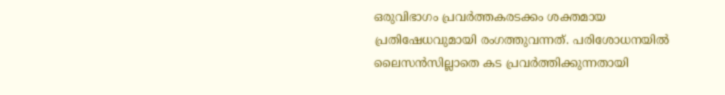ഒരുവിഭാഗം പ്രവർത്തകരടക്കം ശക്തമായ പ്രതിഷേധവുമായി രംഗത്തുവന്നത്. പരിശോധനയിൽ ലൈസൻസില്ലാതെ കട പ്രവർത്തിക്കുന്നതായി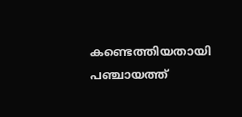കണ്ടെത്തിയതായി പഞ്ചായത്ത്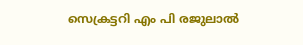സെക്രട്ടറി എം പി രജുലാൽ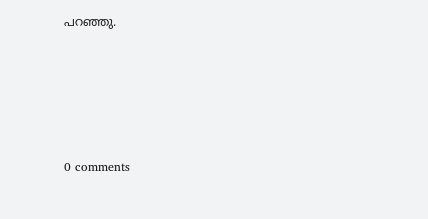പറഞ്ഞു.










0 comments